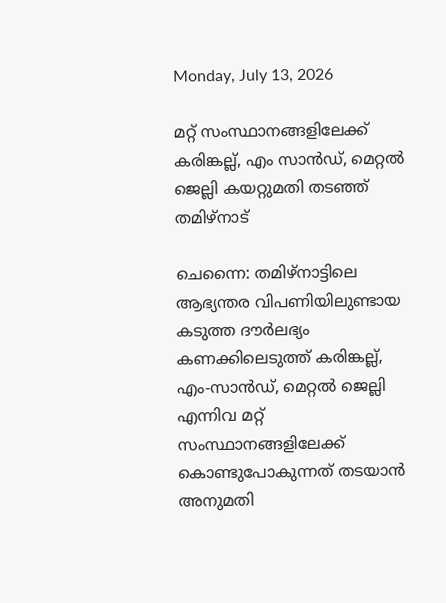Monday, July 13, 2026

മറ്റ് സംസ്ഥാനങ്ങളിലേക്ക് കരിങ്കല്ല്, എം സാന്‍ഡ്, മെറ്റല്‍ ജെല്ലി കയറ്റുമതി തടഞ്ഞ് തമിഴ്‌നാട്

ചെന്നൈ: തമിഴ്നാട്ടിലെ ആഭ്യന്തര വിപണിയിലുണ്ടായ കടുത്ത ദൗര്‍ലഭ്യം കണക്കിലെടുത്ത് കരിങ്കല്ല്, എം-സാന്‍ഡ്, മെറ്റല്‍ ജെല്ലി എന്നിവ മറ്റ് സംസ്ഥാനങ്ങളിലേക്ക് കൊണ്ടുപോകുന്നത് തടയാന്‍ അനുമതി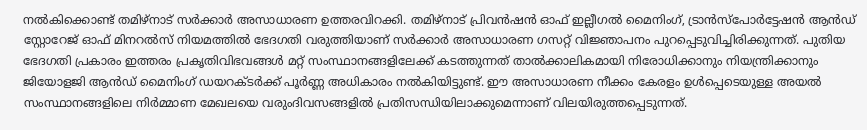നല്‍കിക്കൊണ്ട് തമിഴ്നാട് സര്‍ക്കാര്‍ അസാധാരണ ഉത്തരവിറക്കി. തമിഴ്നാട് പ്രിവന്‍ഷന്‍ ഓഫ് ഇല്ലീഗല്‍ മൈനിംഗ്, ട്രാന്‍സ്പോര്‍ട്ടേഷന്‍ ആന്‍ഡ് സ്റ്റോറേജ് ഓഫ് മിനറല്‍സ് നിയമത്തില്‍ ഭേദഗതി വരുത്തിയാണ് സര്‍ക്കാര്‍ അസാധാരണ ഗസറ്റ് വിജ്ഞാപനം പുറപ്പെടുവിച്ചിരിക്കുന്നത്. പുതിയ ഭേദഗതി പ്രകാരം ഇത്തരം പ്രകൃതിവിഭവങ്ങള്‍ മറ്റ് സംസ്ഥാനങ്ങളിലേക്ക് കടത്തുന്നത് താല്‍ക്കാലികമായി നിരോധിക്കാനും നിയന്ത്രിക്കാനും ജിയോളജി ആന്‍ഡ് മൈനിംഗ് ഡയറക്ടര്‍ക്ക് പൂര്‍ണ്ണ അധികാരം നല്‍കിയിട്ടുണ്ട്. ഈ അസാധാരണ നീക്കം കേരളം ഉള്‍പ്പെടെയുള്ള അയല്‍ സംസ്ഥാനങ്ങളിലെ നിര്‍മ്മാണ മേഖലയെ വരുംദിവസങ്ങളില്‍ പ്രതിസന്ധിയിലാക്കുമെന്നാണ് വിലയിരുത്തപ്പെടുന്നത്.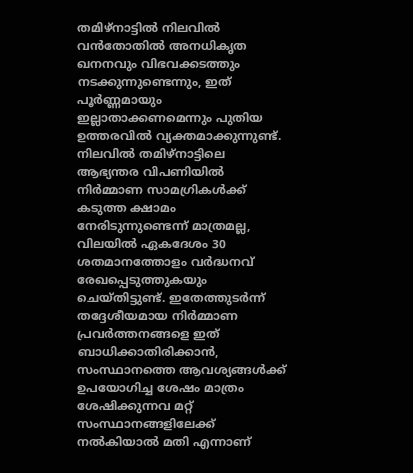തമിഴ്നാട്ടില്‍ നിലവില്‍ വന്‍തോതില്‍ അനധികൃത ഖനനവും വിഭവക്കടത്തും നടക്കുന്നുണ്ടെന്നും, ഇത് പൂര്‍ണ്ണമായും ഇല്ലാതാക്കണമെന്നും പുതിയ ഉത്തരവില്‍ വ്യക്തമാക്കുന്നുണ്ട്. നിലവില്‍ തമിഴ്നാട്ടിലെ ആഭ്യന്തര വിപണിയില്‍ നിര്‍മ്മാണ സാമഗ്രികള്‍ക്ക് കടുത്ത ക്ഷാമം നേരിടുന്നുണ്ടെന്ന് മാത്രമല്ല, വിലയില്‍ ഏകദേശം 30 ശതമാനത്തോളം വര്‍ദ്ധനവ് രേഖപ്പെടുത്തുകയും ചെയ്തിട്ടുണ്ട്. ഇതേത്തുടര്‍ന്ന് തദ്ദേശീയമായ നിര്‍മ്മാണ പ്രവര്‍ത്തനങ്ങളെ ഇത് ബാധിക്കാതിരിക്കാന്‍, സംസ്ഥാനത്തെ ആവശ്യങ്ങള്‍ക്ക് ഉപയോഗിച്ച ശേഷം മാത്രം ശേഷിക്കുന്നവ മറ്റ് സംസ്ഥാനങ്ങളിലേക്ക് നല്‍കിയാല്‍ മതി എന്നാണ്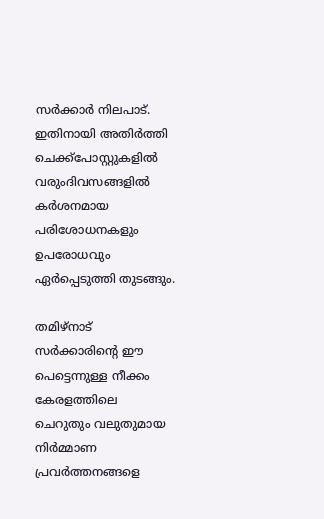സര്‍ക്കാര്‍ നിലപാട്. ഇതിനായി അതിര്‍ത്തി ചെക്ക്‌പോസ്റ്റുകളില്‍ വരുംദിവസങ്ങളില്‍ കര്‍ശനമായ പരിശോധനകളും ഉപരോധവും ഏര്‍പ്പെടുത്തി തുടങ്ങും.

തമിഴ്നാട് സര്‍ക്കാരിന്റെ ഈ പെട്ടെന്നുള്ള നീക്കം കേരളത്തിലെ ചെറുതും വലുതുമായ നിര്‍മ്മാണ പ്രവര്‍ത്തനങ്ങളെ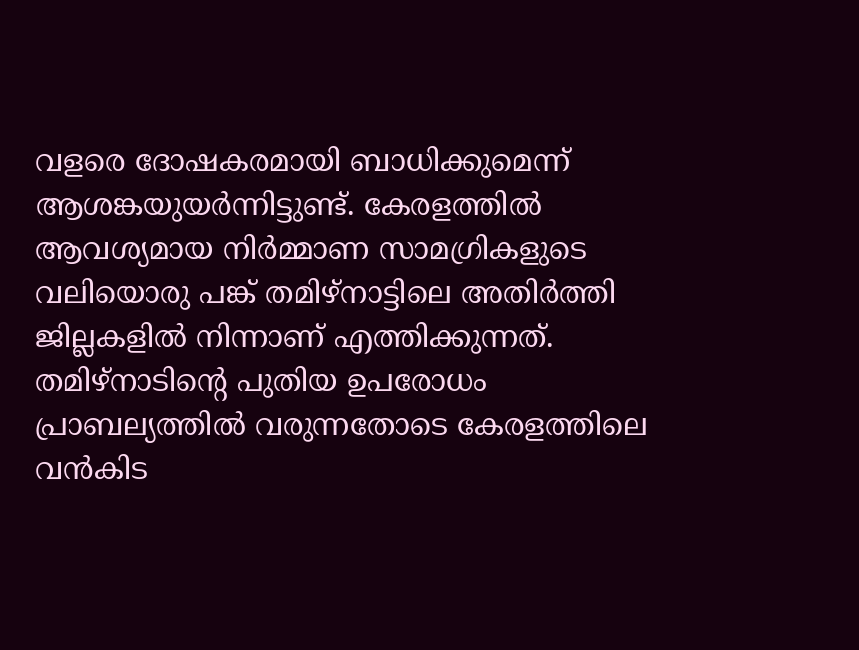വളരെ ദോഷകരമായി ബാധിക്കുമെന്ന് ആശങ്കയുയര്‍ന്നിട്ടുണ്ട്. കേരളത്തില്‍ ആവശ്യമായ നിര്‍മ്മാണ സാമഗ്രികളുടെ വലിയൊരു പങ്ക് തമിഴ്നാട്ടിലെ അതിര്‍ത്തി ജില്ലകളില്‍ നിന്നാണ് എത്തിക്കുന്നത്. തമിഴ്നാടിന്റെ പുതിയ ഉപരോധം പ്രാബല്യത്തില്‍ വരുന്നതോടെ കേരളത്തിലെ വന്‍കിട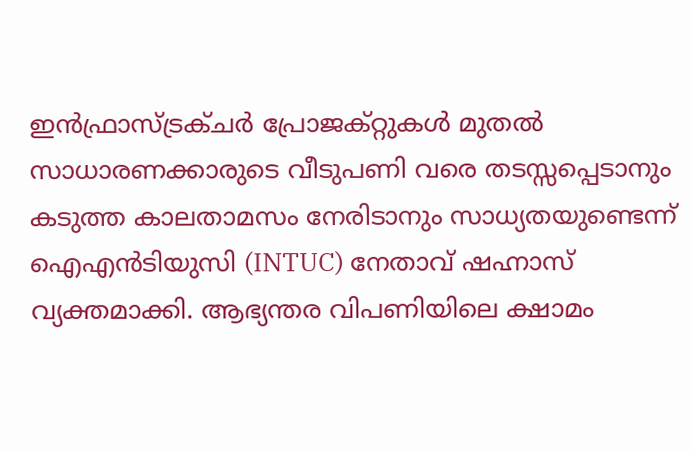ഇന്‍ഫ്രാസ്ട്രക്ചര്‍ പ്രോജക്റ്റുകള്‍ മുതല്‍ സാധാരണക്കാരുടെ വീടുപണി വരെ തടസ്സപ്പെടാനും കടുത്ത കാലതാമസം നേരിടാനും സാധ്യതയുണ്ടെന്ന് ഐഎന്‍ടിയുസി (INTUC) നേതാവ് ഷഹ്നാസ് വ്യക്തമാക്കി. ആഭ്യന്തര വിപണിയിലെ ക്ഷാമം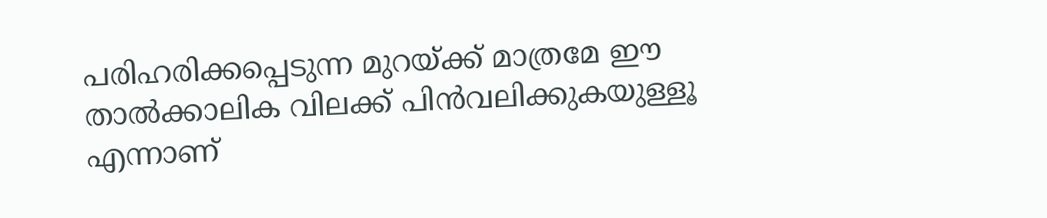പരിഹരിക്കപ്പെടുന്ന മുറയ്ക്ക് മാത്രമേ ഈ താല്‍ക്കാലിക വിലക്ക് പിന്‍വലിക്കുകയുള്ളൂ എന്നാണ്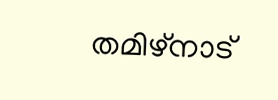തമിഴ്നാട്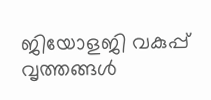ജിയോളജി വകുപ്പ് വൃത്തങ്ങള്‍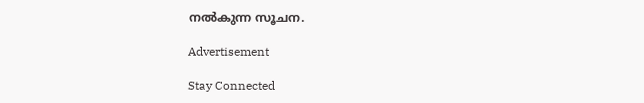നല്‍കുന്ന സൂചന.

Advertisement

Stay Connected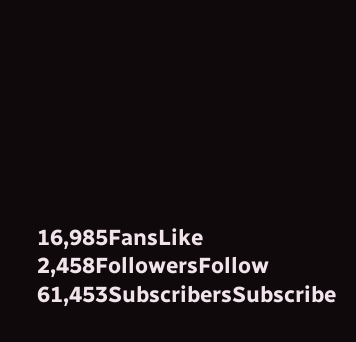16,985FansLike
2,458FollowersFollow
61,453SubscribersSubscribe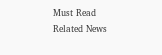Must Read
Related News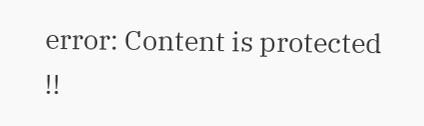error: Content is protected !!